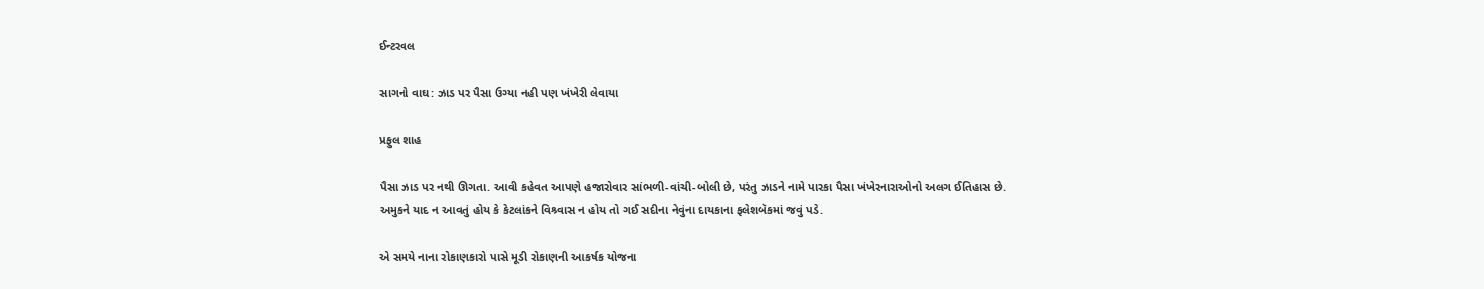ઈન્ટરવલ

સાગનો વાઘ: ઝાડ પર પૈસા ઉગ્યા નહી પણ ખંખેરી લેવાયા

પ્રફુલ શાહ

પૈસા ઝાડ પર નથી ઊગતા. આવી કહેવત આપણે હજારોવાર સાંભળી-વાંચી-બોલી છે, પરંતુ ઝાડને નામે પારકા પૈસા ખંખેરનારાઓનો અલગ ઈતિહાસ છે. અમુકને યાદ ન આવતું હોય કે કેટલાંકને વિશ્ર્વાસ ન હોય તો ગઈ સદીના નેવુંના દાયકાના ફલેશબૅકમાં જવું પડે.

એ સમયે નાના રોકાણકારો પાસે મૂડી રોકાણની આકર્ષક યોજના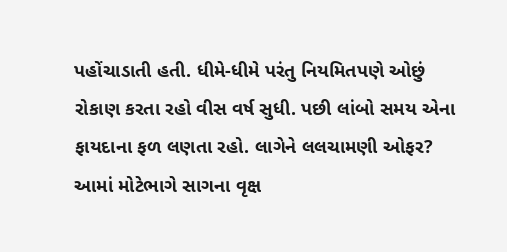પહોંચાડાતી હતી. ધીમે-ધીમે પરંતુ નિયમિતપણે ઓછું રોકાણ કરતા રહો વીસ વર્ષ સુધી. પછી લાંબો સમય એના ફાયદાના ફળ લણતા રહો. લાગેને લલચામણી ઓફર? આમાં મોટેભાગે સાગના વૃક્ષ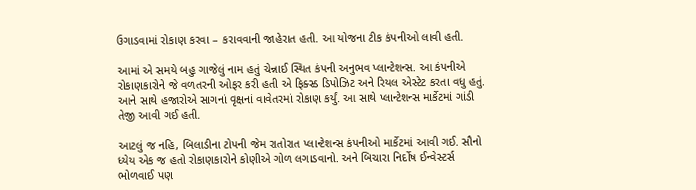ઉગાડવામાં રોકાણ કરવા – કરાવવાની જાહેરાત હતી. આ યોજના ટીક કંપનીઓ લાવી હતી.

આમાં એ સમયે બહુ ગાજેલું નામ હતું ચેન્નાઈ સ્થિત કંપની અનુભવ પ્લાન્ટેશન્સ. આ કંપનીએ રોકાણકારોને જે વળતરની ઓફર કરી હતી એ ફિક્સ્ડ ડિપોઝિટ અને રિયલ એસ્ટેટ કરતા વધુ હતું. આને સાથે હજારોએ સાગનાં વૃક્ષનાં વાવેતરમાં રોકાણ કર્યું. આ સાથે પ્લાન્ટેશન્સ માર્કેટમાં ગાંડી તેજી આવી ગઈ હતી.

આટલું જ નહિ, બિલાડીના ટોપની જેમ રાતોરાત પ્લાન્ટેશન્સ કંપનીઓ માર્કેટમાં આવી ગઈ. સૌનો ધ્યેય એક જ હતો રોકાણકારોને કોણીએ ગોળ લગાડવાનો. અને બિચારા નિર્દોષ ઈન્વેસ્ટર્સ ભોળવાઈ પણ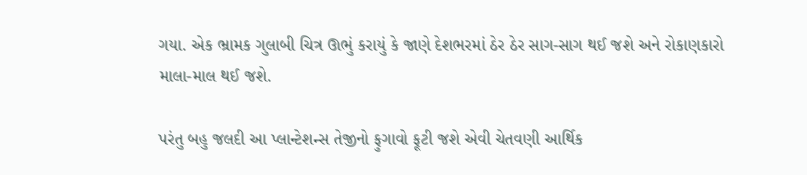ગયા. એક ભ્રામક ગુલાબી ચિત્ર ઊભું કરાયું કે જાણે દેશભરમાં ઠેર ઠેર સાગ-સાગ થઈ જશે અને રોકાણકારો માલા-માલ થઈ જશે.

પરંતુ બહુ જલદી આ પ્લાન્ટેશન્સ તેજીનો ફુગાવો ફૂટી જશે એવી ચેતવણી આર્થિક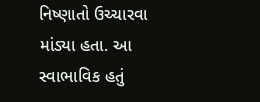નિષ્ણાતો ઉચ્ચારવા માંડ્યા હતા. આ સ્વાભાવિક હતું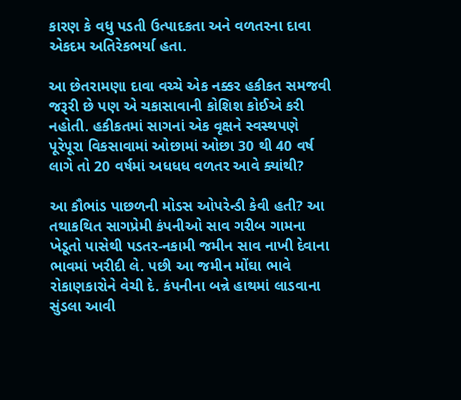કારણ કે વધુ પડતી ઉત્પાદકતા અને વળતરના દાવા એકદમ અતિરેકભર્યા હતા.

આ છેતરામણા દાવા વચ્ચે એક નક્કર હકીકત સમજવી જરૂરી છે પણ એ ચકાસાવાની કોશિશ કોઈએ કરી નહોતી. હકીકતમાં સાગનાં એક વૃક્ષને સ્વસ્થપણે પૂરેપૂરા વિકસાવામાં ઓછામાં ઓછા 30 થી 40 વર્ષ લાગે તો 20 વર્ષમાં અધધધ વળતર આવે ક્યાંથી?

આ કૌભાંડ પાછળની મોડસ ઓપરેન્ડી કેવી હતી? આ તથાકથિત સાગપ્રેમી કંપનીઓ સાવ ગરીબ ગામના ખેડૂતો પાસેથી પડતર-નકામી જમીન સાવ નાખી દેવાના ભાવમાં ખરીદી લે. પછી આ જમીન મોંઘા ભાવે રોકાણકારોને વેચી દે. કંપનીના બન્ને હાથમાં લાડવાના સુંડલા આવી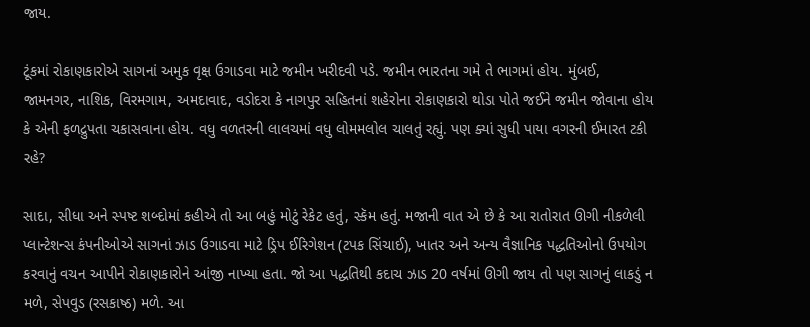જાય.

ટૂંકમાં રોકાણકારોએ સાગનાં અમુક વૃક્ષ ઉગાડવા માટે જમીન ખરીદવી પડે. જમીન ભારતના ગમે તે ભાગમાં હોય. મુંબઈ, જામનગર, નાશિક, વિરમગામ, અમદાવાદ, વડોદરા કે નાગપુર સહિતનાં શહેરોના રોકાણકારો થોડા પોતે જઈને જમીન જોવાના હોય કે એની ફળદ્રુપતા ચકાસવાના હોય. વધુ વળતરની લાલચમાં વધુ લોમમલોલ ચાલતું રહ્યું. પણ ક્યાં સુધી પાયા વગરની ઈમારત ટકી રહે?

સાદા, સીધા અને સ્પષ્ટ શબ્દોમાં કહીએ તો આ બહું મોટું રેકેટ હતું, સ્કૅમ હતું. મજાની વાત એ છે કે આ રાતોરાત ઊગી નીકળેલી પ્લાન્ટેશન્સ કંપનીઓએ સાગનાં ઝાડ ઉગાડવા માટે ડ્રિપ ઈરિગેશન (ટપક સિંચાઈ), ખાતર અને અન્ય વૈજ્ઞાનિક પદ્ધતિઓનો ઉપયોગ કરવાનું વચન આપીને રોકાણકારોને આંજી નાખ્યા હતા. જો આ પદ્ધતિથી કદાચ ઝાડ 20 વર્ષમાં ઊગી જાય તો પણ સાગનું લાકડું ન મળે, સેપવુડ (રસકાષ્ઠ) મળે. આ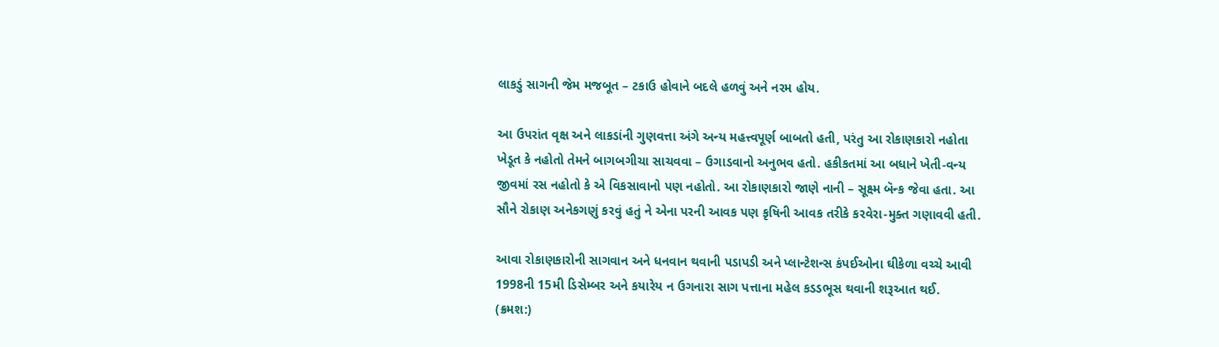લાકડું સાગની જેમ મજબૂત – ટકાઉ હોવાને બદલે હળવું અને નરમ હોય.

આ ઉપરાંત વૃક્ષ અને લાકડાંની ગુણવત્તા અંગે અન્ય મહત્ત્વપૂર્ણ બાબતો હતી, પરંતુ આ રોકાણકારો નહોતા ખેડૂત કે નહોતો તેમને બાગબગીચા સાચવવા – ઉગાડવાનો અનુભવ હતો. હકીકતમાં આ બધાને ખેતી-વન્ય જીવમાં રસ નહોતો કે એ વિકસાવાનો પણ નહોતો. આ રોકાણકારો જાણે નાની – સૂક્ષ્મ બૅન્ક જેવા હતા. આ સૌને રોકાણ અનેકગણું કરવું હતું ને એના પરની આવક પણ કૃષિની આવક તરીકે કરવેરા-મુક્ત ગણાવવી હતી.

આવા રોકાણકારોની સાગવાન અને ધનવાન થવાની પડાપડી અને પ્લાન્ટેશન્સ કંપઈઓના ઘીકેળા વચ્ચે આવી 1998ની 15મી ડિસેમ્બર અને કયારેય ન ઉગનારા સાગ પત્તાના મહેલ કડડભૂસ થવાની શરૂઆત થઈ.
(ક્રમશ:)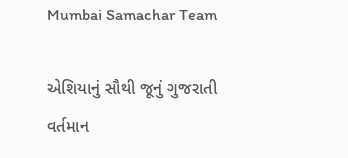Mumbai Samachar Team

એશિયાનું સૌથી જૂનું ગુજરાતી વર્તમાન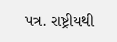પત્ર. રાષ્ટ્રીયથી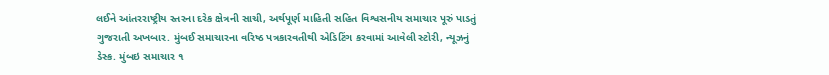લઈને આંતરરાષ્ટ્રીય સ્તરના દરેક ક્ષેત્રની સાચી, અર્થપૂર્ણ માહિતી સહિત વિશ્વસનીય સમાચાર પૂરું પાડતું ગુજરાતી અખબાર. મુંબઈ સમાચારના વરિષ્ઠ પત્રકારવતીથી એડિટિંગ કરવામાં આવેલી સ્ટોરી, ન્યૂઝનું ડેસ્ક. મુંબઇ સમાચાર ૧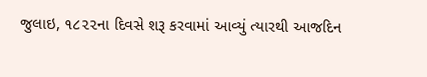જુલાઇ, ૧૮૨૨ના દિવસે શરૂ કરવામાં આવ્યું ત્યારથી આજદિન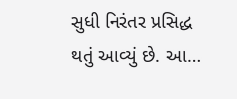સુધી નિરંતર પ્રસિદ્ધ થતું આવ્યું છે. આ…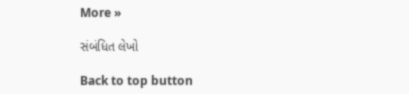More »

સંબંધિત લેખો

Back to top button